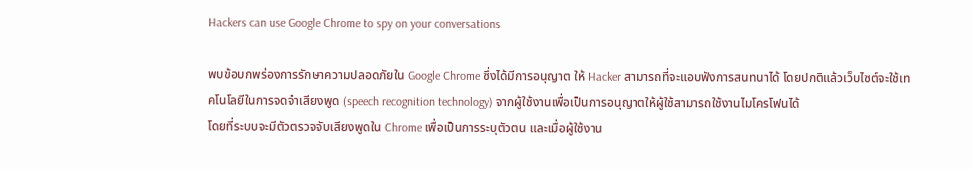Hackers can use Google Chrome to spy on your conversations

พบข้อบกพร่องการรักษาความปลอดภัยใน Google Chrome ซึ่งได้มีการอนุญาต ให้ Hacker สามารถที่จะแอบฟังการสนทนาได้ โดยปกติแล้วเว็บไซต์จะใช้เทคโนโลยีในการจดจำเสียงพูด (speech recognition technology) จากผู้ใช้งานเพื่อเป็นการอนุญาตให้ผู้ใช้สามารถใช้งานไมโครโฟนได้
โดยที่ระบบจะมีตัวตรวจจับเสียงพูดใน Chrome เพื่อเป็นการระบุตัวตน และเมื่อผู้ใช้งาน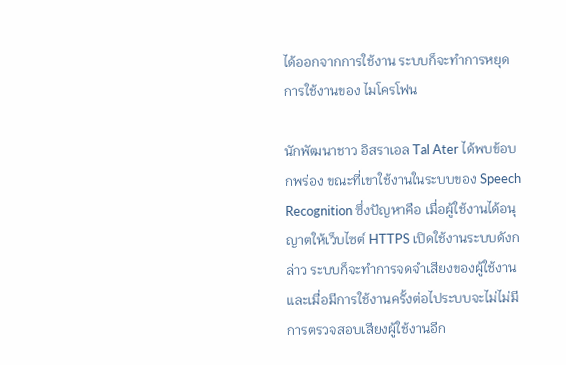ได้ออกจากการใช้งาน ระบบก็จะทำการหยุดการใช้งานของ ไมโครโฟน

นักพัฒนาชาว อิสราเอล Tal Ater ได้พบข้อบกพร่อง ขณะที่เขาใช้งานในระบบของ Speech Recognition ซึ่งปัญหาคือ เมื่อผู้ใช้งานได้อนุญาตให้เว็บไซต์ HTTPS เปิดใช้งานระบบดังกล่าว ระบบก็จะทำการจดจำเสียงของผู้ใช้งาน และเมื่อมีการใช้งานครั้งต่อไประบบจะไม่ไม่มีการตรวจสอบเสียงผู้ใช้งานอีก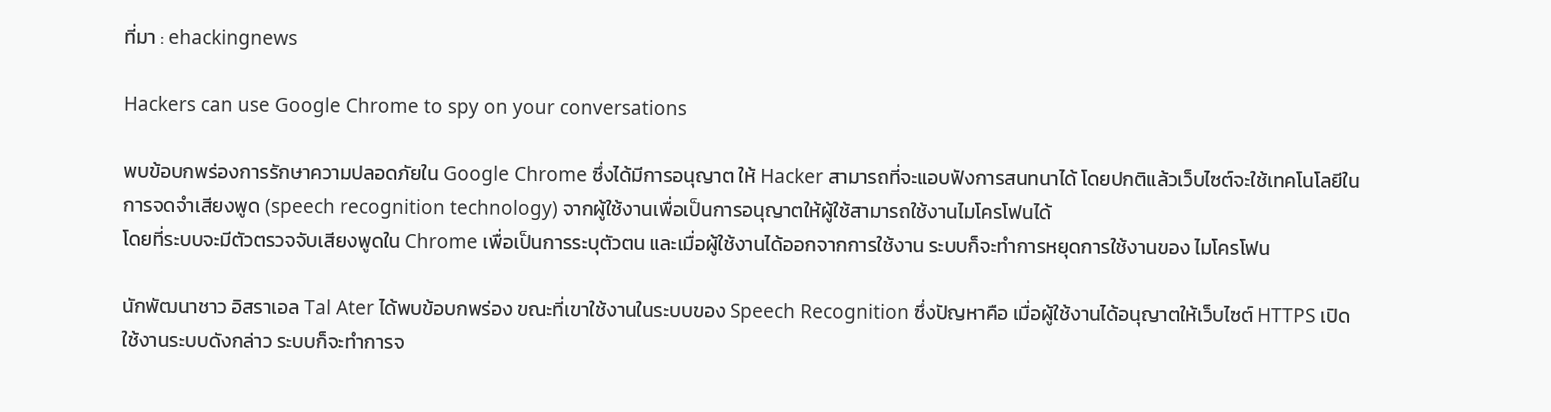ที่มา : ehackingnews

Hackers can use Google Chrome to spy on your conversations

พบข้อบกพร่องการรักษาความปลอดภัยใน Google Chrome ซึ่งได้มีการอนุญาต ให้ Hacker สามารถที่จะแอบฟังการสนทนาได้ โดยปกติแล้วเว็บไซต์จะใช้เทคโนโลยีในการจดจำเสียงพูด (speech recognition technology) จากผู้ใช้งานเพื่อเป็นการอนุญาตให้ผู้ใช้สามารถใช้งานไมโครโฟนได้
โดยที่ระบบจะมีตัวตรวจจับเสียงพูดใน Chrome เพื่อเป็นการระบุตัวตน และเมื่อผู้ใช้งานได้ออกจากการใช้งาน ระบบก็จะทำการหยุดการใช้งานของ ไมโครโฟน

นักพัฒนาชาว อิสราเอล Tal Ater ได้พบข้อบกพร่อง ขณะที่เขาใช้งานในระบบของ Speech Recognition ซึ่งปัญหาคือ เมื่อผู้ใช้งานได้อนุญาตให้เว็บไซต์ HTTPS เปิดใช้งานระบบดังกล่าว ระบบก็จะทำการจ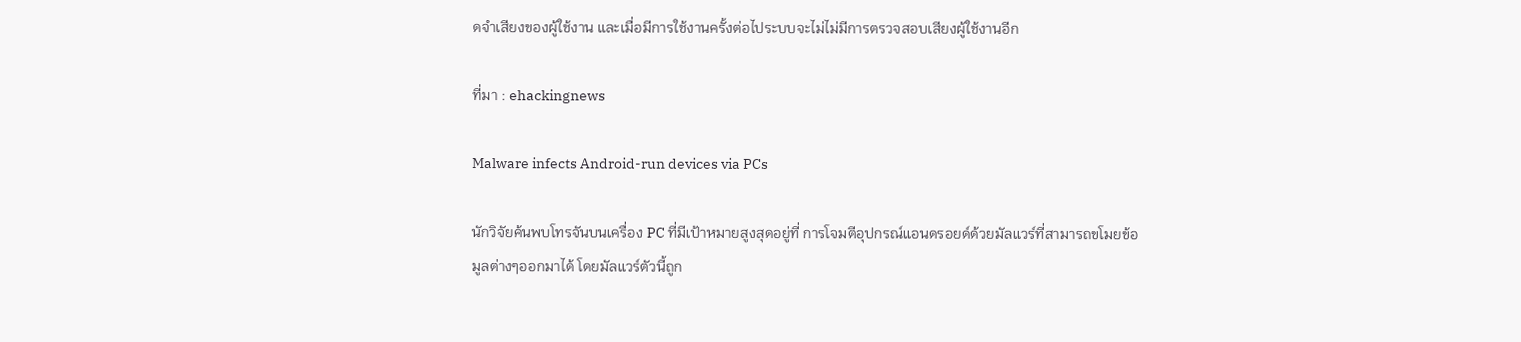ดจำเสียงของผู้ใช้งาน และเมื่อมีการใช้งานครั้งต่อไประบบจะไม่ไม่มีการตรวจสอบเสียงผู้ใช้งานอีก

ที่มา : ehackingnews

Malware infects Android-run devices via PCs

นักวิจัยค้นพบโทรจันบนเครื่อง PC ที่มีเป้าหมายสูงสุดอยู่ที่ การโจมตีอุปกรณ์แอนดรอยด์ด้วยมัลแวร์ที่สามารถขโมยข้อมูลต่างๆออกมาได้ โดยมัลแวร์ตัวนี้ถูก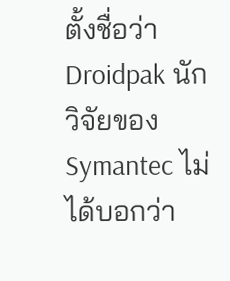ตั้งชื่อว่า Droidpak นักวิจัยของ Symantec ไม่ได้บอกว่า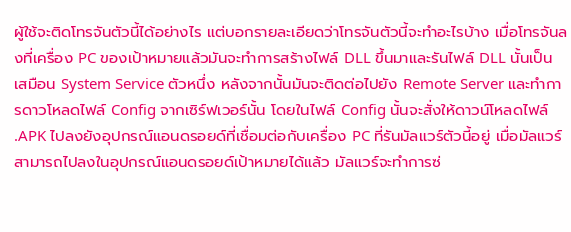ผู้ใช้จะติดโทรจันตัวนี้ได้อย่างไร แต่บอกรายละเอียดว่าโทรจันตัวนี้จะทำอะไรบ้าง เมื่อโทรจันลงที่เครื่อง PC ของเป้าหมายแล้วมันจะทำการสร้างไฟล์ DLL ขึ้นมาและรันไฟล์ DLL นั้นเป็นเสมือน System Service ตัวหนึ่ง หลังจากนั้นมันจะติดต่อไปยัง Remote Server และทำการดาวโหลดไฟล์ Config จากเซิร์ฟเวอร์นั้น โดยในไฟล์ Config นั้นจะสั่งให้ดาวน์โหลดไฟล์ .APK ไปลงยังอุปกรณ์แอนดรอยด์ที่เชื่อมต่อกับเครื่อง PC ที่รันมัลแวร์ตัวนี้อยู่ เมื่อมัลแวร์สามารถไปลงในอุปกรณ์แอนดรอยด์เป้าหมายได้แล้ว มัลแวร์จะทำการซ่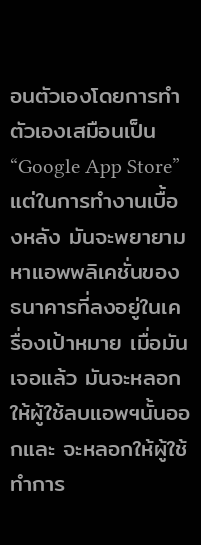อนตัวเองโดยการทำตัวเองเสมือนเป็น “Google App Store” แต่ในการทำงานเบื้องหลัง มันจะพยายามหาแอพพลิเคชั่นของธนาคารที่ลงอยู่ในเครื่องเป้าหมาย เมื่อมันเจอแล้ว มันจะหลอกให้ผู้ใช้ลบแอพฯนั้นออกและ จะหลอกให้ผู้ใช้ทำการ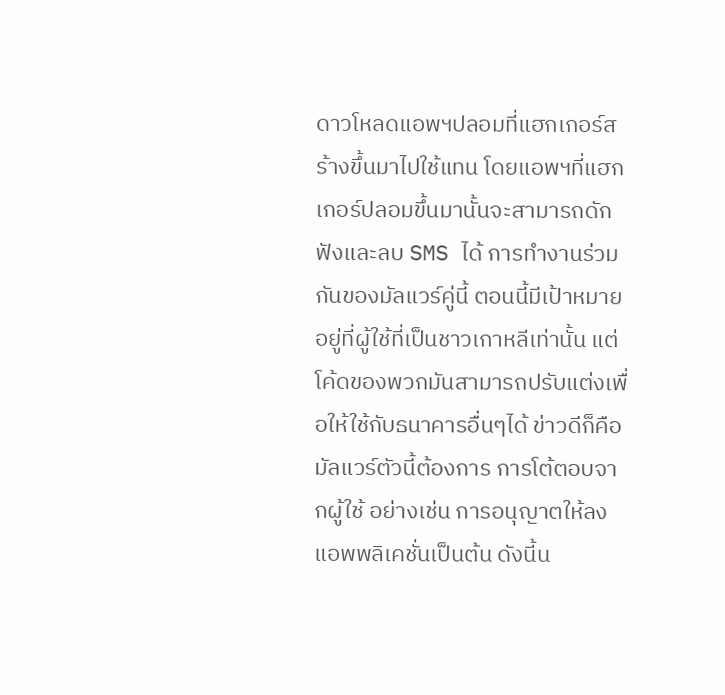ดาวโหลดแอพฯปลอมที่แฮกเกอร์สร้างขึ้นมาไปใช้แทน โดยแอพฯที่แฮกเกอร์ปลอมขึ้นมานั้นจะสามารถดักฟังและลบ SMS ได้ การทำงานร่วมกันของมัลแวร์คู่นี้ ตอนนี้มีเป้าหมายอยู่ที่ผู้ใช้ที่เป็นชาวเกาหลีเท่านั้น แต่โค้ดของพวกมันสามารถปรับแต่งเพื่อให้ใช้กับธนาคารอื่นๆได้ ข่าวดีก็คือ มัลแวร์ตัวนี้ต้องการ การโต้ตอบจากผู้ใช้ อย่างเช่น การอนุญาตให้ลงแอพพลิเคชั่นเป็นต้น ดังนี้น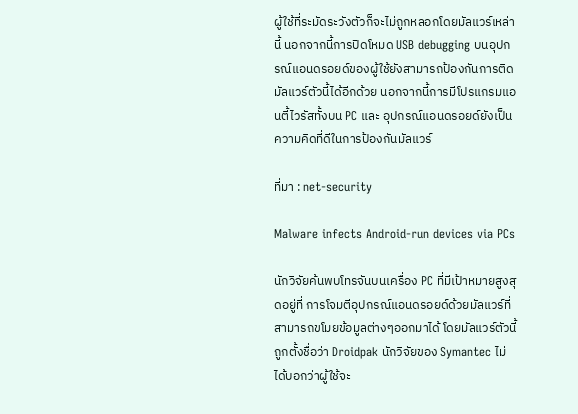ผู้ใช้ที่ระมัดระวังตัวก็จะไม่ถูกหลอกโดยมัลแวร์เหล่านี้ นอกจากนี้การปิดโหมด USB debugging บนอุปกรณ์แอนดรอยด์ของผู้ใช้ยังสามารถป้องกันการติดมัลแวร์ตัวนี้ได้อีกด้วย นอกจากนี้การมีโปรแกรมแอนตี้ไวรัสทั้งบน PC และ อุปกรณ์แอนดรอยด์ยังเป็นความคิดที่ดีในการป้องกันมัลแวร์

ที่มา : net-security

Malware infects Android-run devices via PCs

นักวิจัยค้นพบโทรจันบนเครื่อง PC ที่มีเป้าหมายสูงสุดอยู่ที่ การโจมตีอุปกรณ์แอนดรอยด์ด้วยมัลแวร์ที่สามารถขโมยข้อมูลต่างๆออกมาได้ โดยมัลแวร์ตัวนี้ถูกตั้งชื่อว่า Droidpak นักวิจัยของ Symantec ไม่ได้บอกว่าผู้ใช้จะ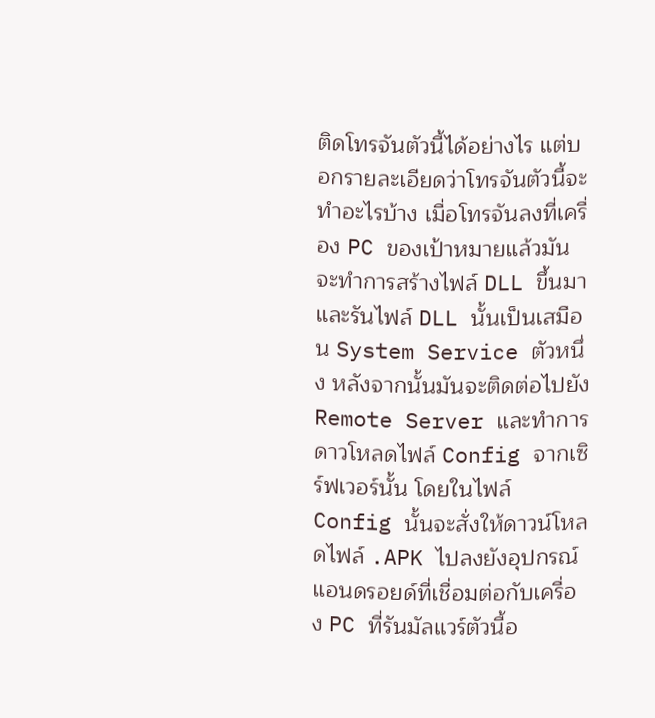ติดโทรจันตัวนี้ได้อย่างไร แต่บอกรายละเอียดว่าโทรจันตัวนี้จะทำอะไรบ้าง เมื่อโทรจันลงที่เครื่อง PC ของเป้าหมายแล้วมันจะทำการสร้างไฟล์ DLL ขึ้นมาและรันไฟล์ DLL นั้นเป็นเสมือน System Service ตัวหนึ่ง หลังจากนั้นมันจะติดต่อไปยัง Remote Server และทำการดาวโหลดไฟล์ Config จากเซิร์ฟเวอร์นั้น โดยในไฟล์ Config นั้นจะสั่งให้ดาวน์โหลดไฟล์ .APK ไปลงยังอุปกรณ์แอนดรอยด์ที่เชื่อมต่อกับเครื่อง PC ที่รันมัลแวร์ตัวนี้อ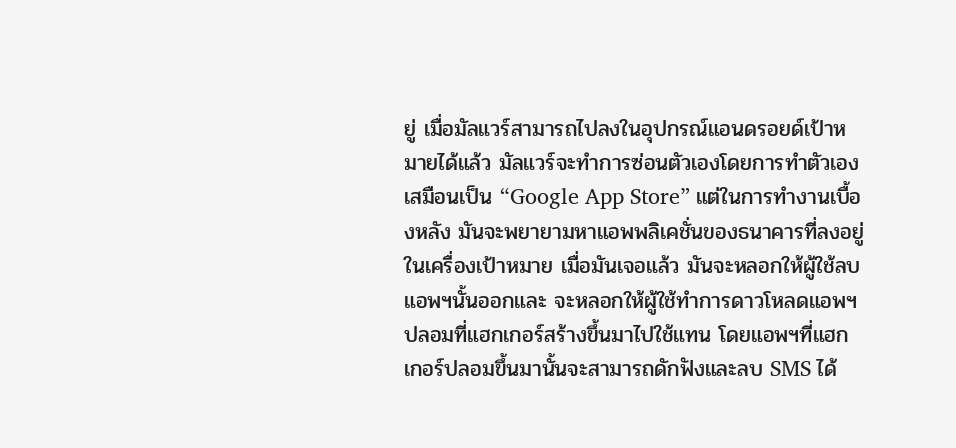ยู่ เมื่อมัลแวร์สามารถไปลงในอุปกรณ์แอนดรอยด์เป้าหมายได้แล้ว มัลแวร์จะทำการซ่อนตัวเองโดยการทำตัวเองเสมือนเป็น “Google App Store” แต่ในการทำงานเบื้องหลัง มันจะพยายามหาแอพพลิเคชั่นของธนาคารที่ลงอยู่ในเครื่องเป้าหมาย เมื่อมันเจอแล้ว มันจะหลอกให้ผู้ใช้ลบแอพฯนั้นออกและ จะหลอกให้ผู้ใช้ทำการดาวโหลดแอพฯปลอมที่แฮกเกอร์สร้างขึ้นมาไปใช้แทน โดยแอพฯที่แฮกเกอร์ปลอมขึ้นมานั้นจะสามารถดักฟังและลบ SMS ได้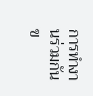การทำงานร่วมกันข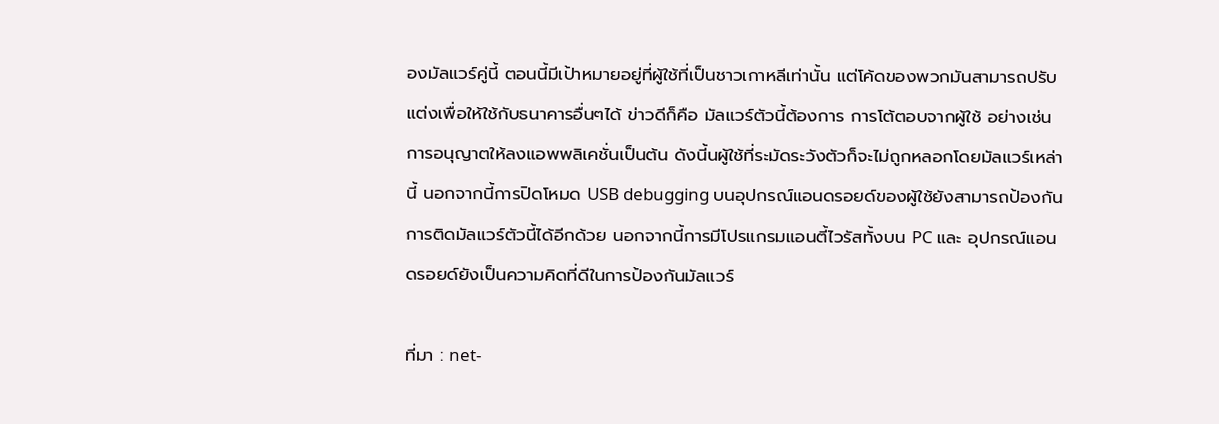องมัลแวร์คู่นี้ ตอนนี้มีเป้าหมายอยู่ที่ผู้ใช้ที่เป็นชาวเกาหลีเท่านั้น แต่โค้ดของพวกมันสามารถปรับแต่งเพื่อให้ใช้กับธนาคารอื่นๆได้ ข่าวดีก็คือ มัลแวร์ตัวนี้ต้องการ การโต้ตอบจากผู้ใช้ อย่างเช่น การอนุญาตให้ลงแอพพลิเคชั่นเป็นต้น ดังนี้นผู้ใช้ที่ระมัดระวังตัวก็จะไม่ถูกหลอกโดยมัลแวร์เหล่านี้ นอกจากนี้การปิดโหมด USB debugging บนอุปกรณ์แอนดรอยด์ของผู้ใช้ยังสามารถป้องกันการติดมัลแวร์ตัวนี้ได้อีกด้วย นอกจากนี้การมีโปรแกรมแอนตี้ไวรัสทั้งบน PC และ อุปกรณ์แอนดรอยด์ยังเป็นความคิดที่ดีในการป้องกันมัลแวร์

ที่มา : net-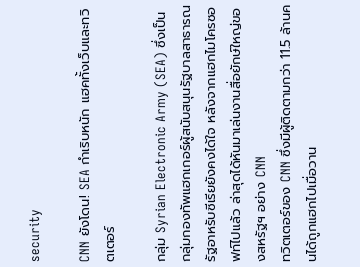security

CNN ยังโดน! SEA กำเริบหนัก แฮคทั้งเว็บและทวิตเตอร์

กลุ่ม Syrian Electronic Army (SEA) ซึ่งเป็นกลุ่มกองทัพแฮกเกอร์ผู้สนับสนุนรัฐบาลสาธารณรัฐอาหรับซีเรียยังคงได้ใจ หลังจากแฮกไมโครซอฟท์ไปแล้ว ล่าสุดได้หันมาเล่นงานสื่อยักษ์ใหญ่ของสหรัฐฯ อย่าง CNN
ทวิตเตอร์ของ CNN ซึ่งมีผู้ติดตามกว่า 11.5 ล้านคนได้ถูกแฮกไปเมื่อวาน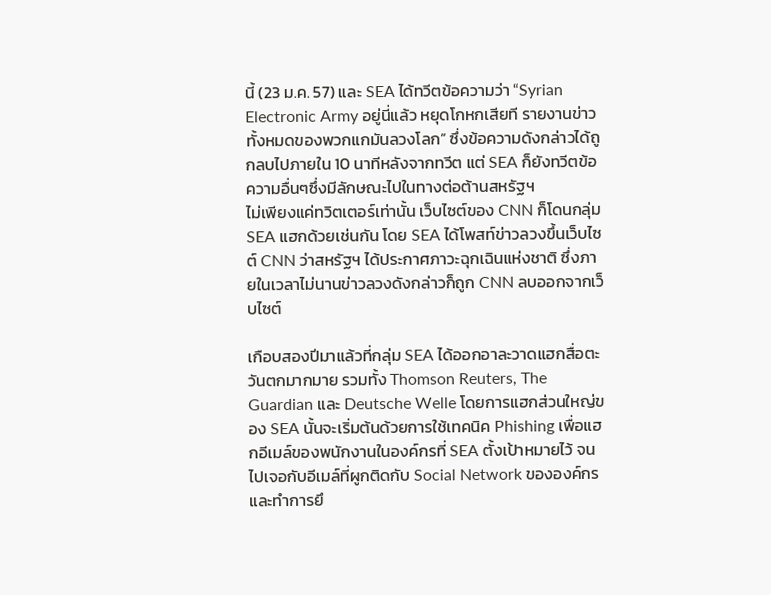นี้ (23 ม.ค. 57) และ SEA ได้ทวีตข้อความว่า “Syrian Electronic Army อยู่นี่แล้ว หยุดโกหกเสียที รายงานข่าวทั้งหมดของพวกแกมันลวงโลก” ซึ่งข้อความดังกล่าวได้ถูกลบไปภายใน 10 นาทีหลังจากทวีต แต่ SEA ก็ยังทวีตข้อความอื่นๆซึ่งมีลักษณะไปในทางต่อต้านสหรัฐฯ
ไม่เพียงแค่ทวิตเตอร์เท่านั้น เว็บไซต์ของ CNN ก็โดนกลุ่ม SEA แฮกด้วยเช่นกัน โดย SEA ได้โพสท์ข่าวลวงขึ้นเว็บไซต์ CNN ว่าสหรัฐฯ ได้ประกาศภาวะฉุกเฉินแห่งชาติ ซึ่งภายในเวลาไม่นานข่าวลวงดังกล่าวก็ถูก CNN ลบออกจากเว็บไซต์

เกือบสองปีมาแล้วที่กลุ่ม SEA ได้ออกอาละวาดแฮกสื่อตะวันตกมากมาย รวมทั้ง Thomson Reuters, The Guardian และ Deutsche Welle โดยการแฮกส่วนใหญ่ของ SEA นั้นจะเริ่มต้นด้วยการใช้เทคนิค Phishing เพื่อแฮกอีเมล์ของพนักงานในองค์กรที่ SEA ตั้งเป้าหมายไว้ จนไปเจอกับอีเมล์ที่ผูกติดกับ Social Network ขององค์กรและทำการยึ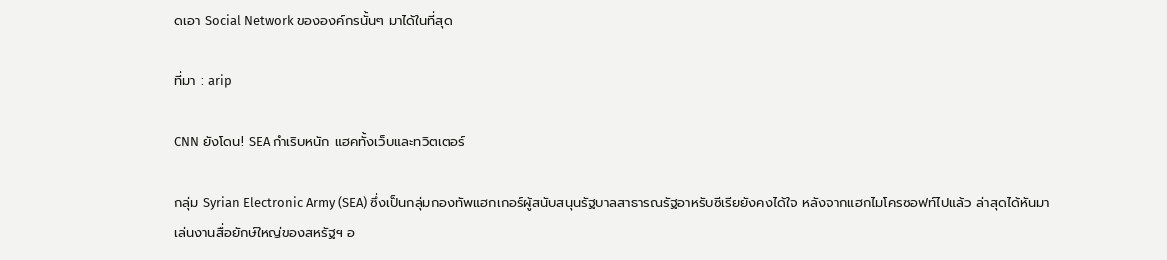ดเอา Social Network ขององค์กรนั้นๆ มาได้ในที่สุด

ที่มา : arip

CNN ยังโดน! SEA กำเริบหนัก แฮคทั้งเว็บและทวิตเตอร์

กลุ่ม Syrian Electronic Army (SEA) ซึ่งเป็นกลุ่มกองทัพแฮกเกอร์ผู้สนับสนุนรัฐบาลสาธารณรัฐอาหรับซีเรียยังคงได้ใจ หลังจากแฮกไมโครซอฟท์ไปแล้ว ล่าสุดได้หันมาเล่นงานสื่อยักษ์ใหญ่ของสหรัฐฯ อ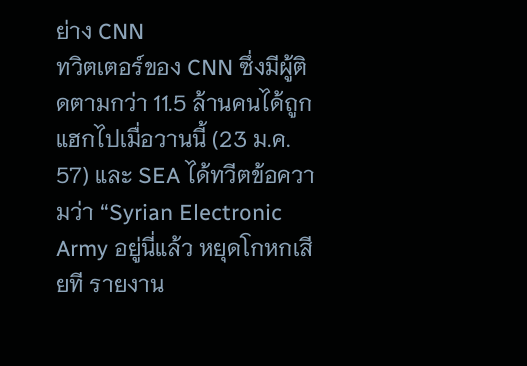ย่าง CNN
ทวิตเตอร์ของ CNN ซึ่งมีผู้ติดตามกว่า 11.5 ล้านคนได้ถูกแฮกไปเมื่อวานนี้ (23 ม.ค. 57) และ SEA ได้ทวีตข้อความว่า “Syrian Electronic Army อยู่นี่แล้ว หยุดโกหกเสียที รายงาน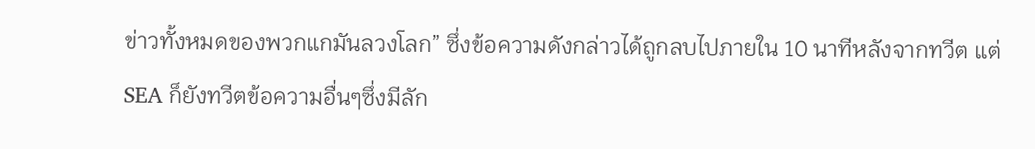ข่าวทั้งหมดของพวกแกมันลวงโลก” ซึ่งข้อความดังกล่าวได้ถูกลบไปภายใน 10 นาทีหลังจากทวีต แต่ SEA ก็ยังทวีตข้อความอื่นๆซึ่งมีลัก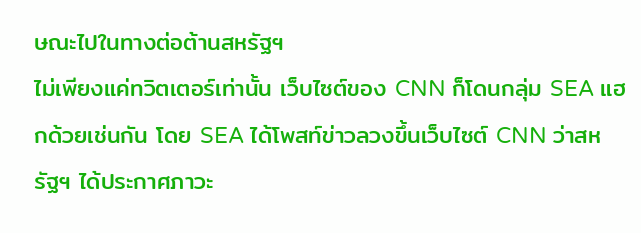ษณะไปในทางต่อต้านสหรัฐฯ
ไม่เพียงแค่ทวิตเตอร์เท่านั้น เว็บไซต์ของ CNN ก็โดนกลุ่ม SEA แฮกด้วยเช่นกัน โดย SEA ได้โพสท์ข่าวลวงขึ้นเว็บไซต์ CNN ว่าสหรัฐฯ ได้ประกาศภาวะ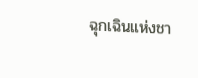ฉุกเฉินแห่งชา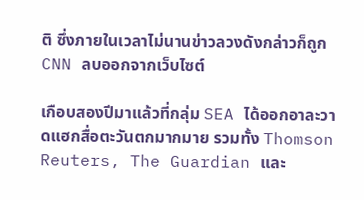ติ ซึ่งภายในเวลาไม่นานข่าวลวงดังกล่าวก็ถูก CNN ลบออกจากเว็บไซต์

เกือบสองปีมาแล้วที่กลุ่ม SEA ได้ออกอาละวาดแฮกสื่อตะวันตกมากมาย รวมทั้ง Thomson Reuters, The Guardian และ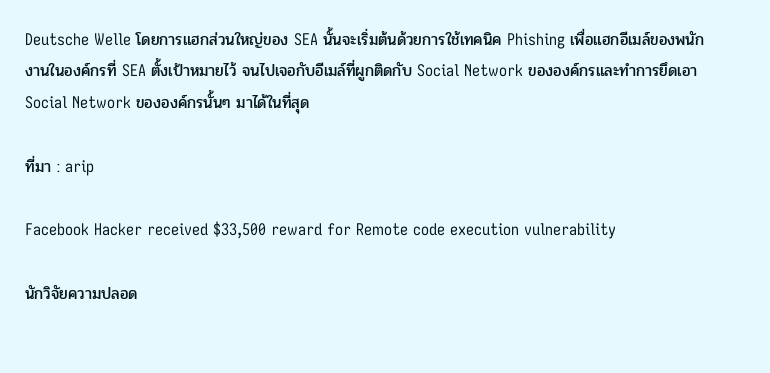Deutsche Welle โดยการแฮกส่วนใหญ่ของ SEA นั้นจะเริ่มต้นด้วยการใช้เทคนิค Phishing เพื่อแฮกอีเมล์ของพนักงานในองค์กรที่ SEA ตั้งเป้าหมายไว้ จนไปเจอกับอีเมล์ที่ผูกติดกับ Social Network ขององค์กรและทำการยึดเอา Social Network ขององค์กรนั้นๆ มาได้ในที่สุด

ที่มา : arip

Facebook Hacker received $33,500 reward for Remote code execution vulnerability

นักวิจัยความปลอด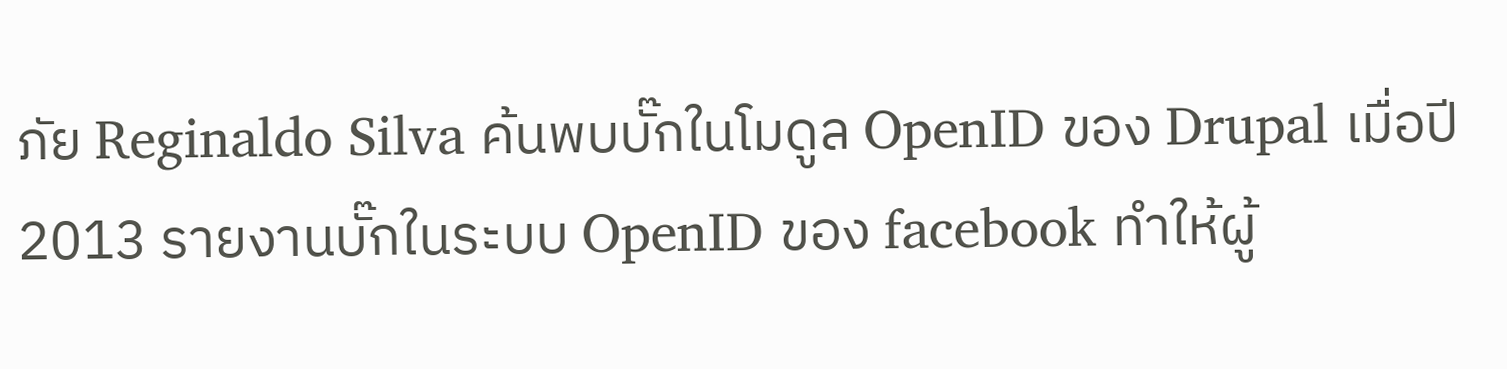ภัย Reginaldo Silva ค้นพบบั๊กในโมดูล OpenID ของ Drupal เมื่อปี 2013 รายงานบั๊กในระบบ OpenID ของ facebook ทำให้ผู้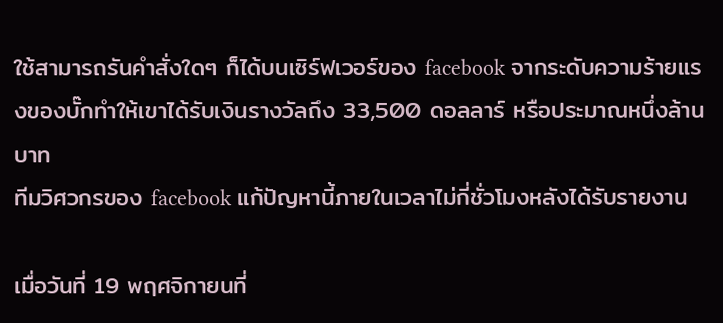ใช้สามารถรันคำสั่งใดๆ ก็ได้บนเซิร์ฟเวอร์ของ facebook จากระดับความร้ายแรงของบั๊กทำให้เขาได้รับเงินรางวัลถึง 33,500 ดอลลาร์ หรือประมาณหนึ่งล้านบาท
ทีมวิศวกรของ facebook แก้ปัญหานี้ภายในเวลาไม่กี่ชั่วโมงหลังได้รับรายงาน

เมื่อวันที่ 19 พฤศจิกายนที่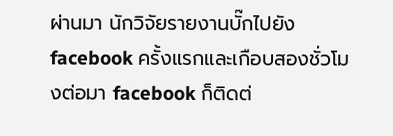ผ่านมา นักวิจัยรายงานบั๊กไปยัง facebook ครั้งแรกและเกือบสองชั่วโมงต่อมา facebook ก็ติดต่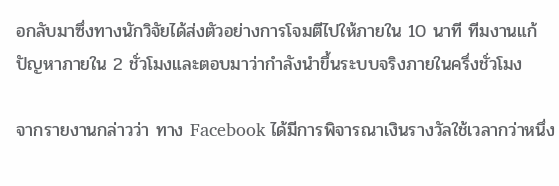อกลับมาซึ่งทางนักวิจัยได้ส่งตัวอย่างการโจมตีไปให้ภายใน 10 นาที ทีมงานแก้ปัญหาภายใน 2 ชั่วโมงและตอบมาว่ากำลังนำขึ้นระบบจริงภายในครึ่งชั่วโมง

จากรายงานกล่าวว่า ทาง Facebook ได้มีการพิจารณาเงินรางวัลใช้เวลากว่าหนึ่ง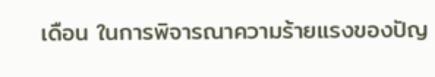เดือน ในการพิจารณาความร้ายแรงของปัญ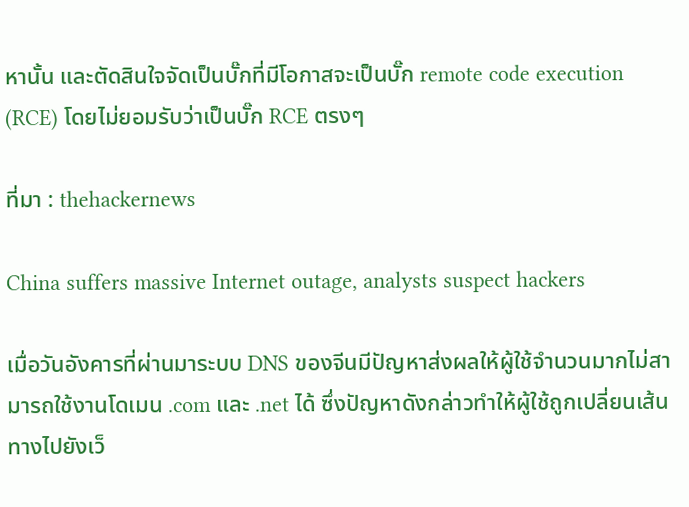หานั้น และตัดสินใจจัดเป็นบั๊กที่มีโอกาสจะเป็นบั๊ก remote code execution (RCE) โดยไม่ยอมรับว่าเป็นบั๊ก RCE ตรงๆ

ที่มา : thehackernews

China suffers massive Internet outage, analysts suspect hackers

เมื่อวันอังคารที่ผ่านมาระบบ DNS ของจีนมีปัญหาส่งผลให้ผู้ใช้จำนวนมากไม่สามารถใช้งานโดเมน .com และ .net ได้ ซึ่งปัญหาดังกล่าวทำให้ผู้ใช้ถูกเปลี่ยนเส้นทางไปยังเว็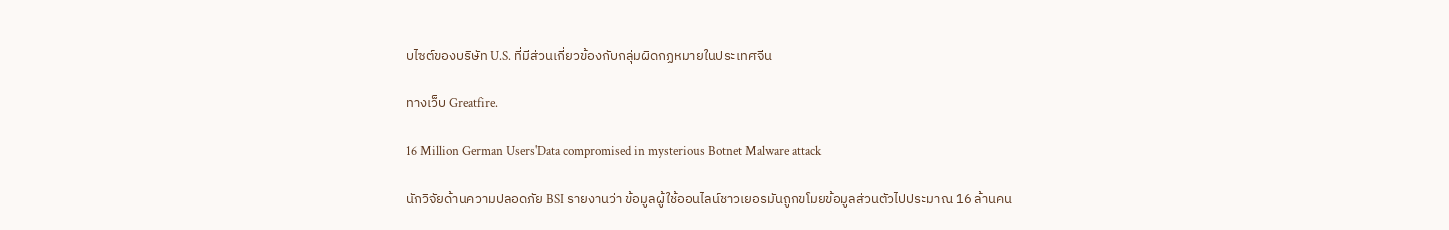บไซต์ของบริษัท U.S. ที่มีส่วนเกี่ยวข้องกับกลุ่มผิดกฏหมายในประเทศจีน

ทางเว็บ Greatfire.

16 Million German Users'Data compromised in mysterious Botnet Malware attack

นักวิจัยด้านความปลอดภัย BSI รายงานว่า ข้อมูลผู้ใช้ออนไลน์ชาวเยอรมันถูกขโมยข้อมูลส่วนตัวไปประมาณ 16 ล้านคน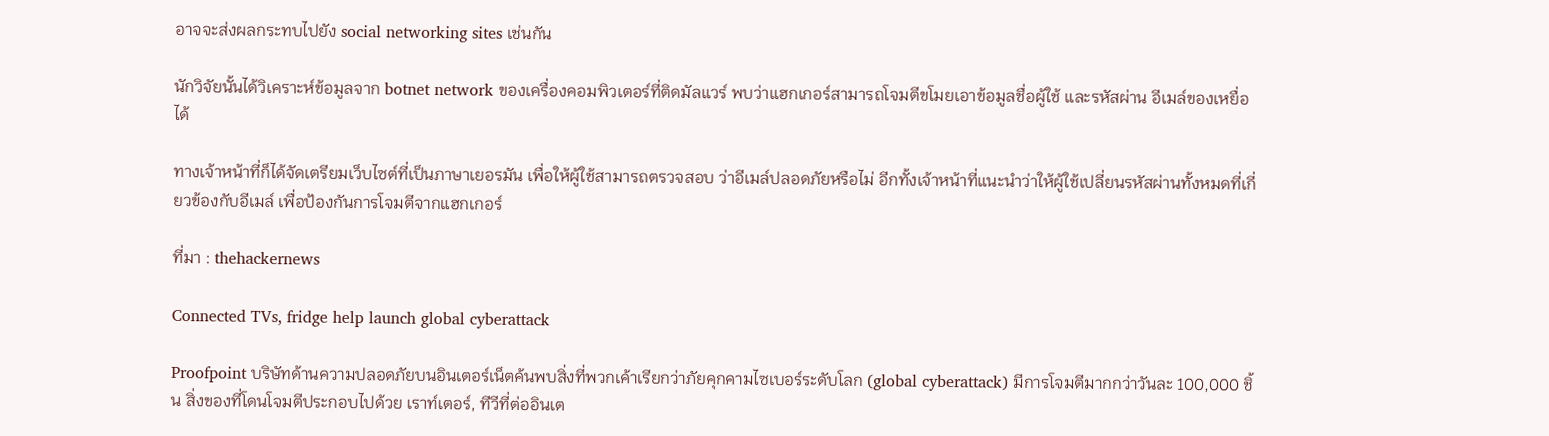อาจจะส่งผลกระทบไปยัง social networking sites เช่นกัน

นักวิจัยนั้นได้วิเคราะห์ข้อมูลจาก botnet network ของเครื่องคอมพิวเตอร์ที่ติดมัลแวร์ พบว่าแฮกเกอร์สามารถโจมตีขโมยเอาข้อมูลชื่อผู้ใช้ และรหัสผ่าน อีเมล์ของเหยื่อได้

ทางเจ้าหน้าที่ก็ได้จัดเตรียมเว็บไซต์ที่เป็นภาษาเยอรมัน เพื่อให้ผู้ใช้สามารถตรวจสอบ ว่าอีเมล์ปลอดภัยหรือไม่ อีกทั้งเจ้าหน้าที่แนะนำว่าให้ผู้ใช้เปลี่ยนรหัสผ่านทั้งหมดที่เกี่ยวข้องกับอีเมล์ เพื่อป้องกันการโจมตีจากแฮกเกอร์

ที่มา : thehackernews

Connected TVs, fridge help launch global cyberattack

Proofpoint บริษัทด้านความปลอดภัยบนอินเตอร์เน็ตค้นพบสิ่งที่พวกเค้าเรียกว่าภัยคุกคามไซเบอร์ระดับโลก (global cyberattack) มีการโจมตีมากกว่าวันละ 100,000 ชิ้น สิ่งของที่โดนโจมตีประกอบไปด้วย เราท์เตอร์, ทีวีที่ต่ออินเต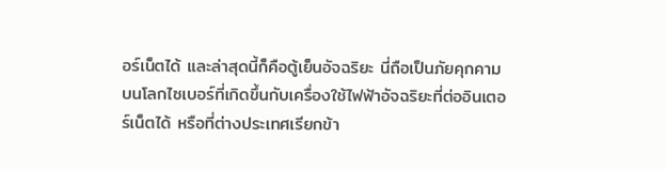อร์เน็ตได้ และล่าสุดนี้ก็คือตู้เย็นอัจฉริยะ นี่ถือเป็นภัยคุกคามบนโลกไซเบอร์ที่เกิดขึ้นกับเครื่องใช้ไฟฟ้าอัจฉริยะที่ต่ออินเตอร์เน็ตได้ หรือที่ต่างประเทศเรียกข้า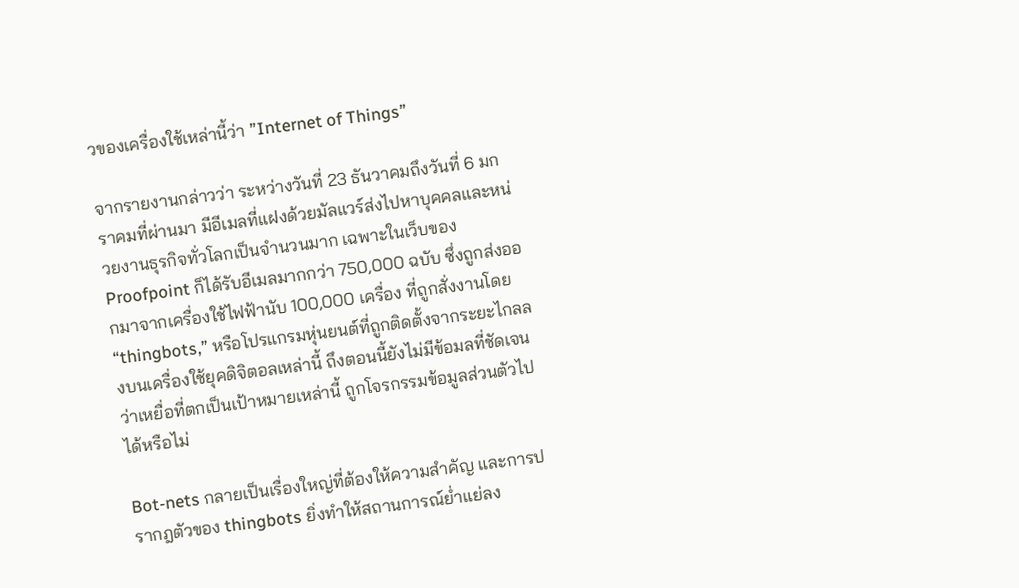วของเครื่องใช้เหล่านี้ว่า ”Internet of Things”

จากรายงานกล่าวว่า ระหว่างวันที่ 23 ธันวาคมถึงวันที่ 6 มกราคมที่ผ่านมา มีอีเมลที่แฝงด้วยมัลแวร์ส่งไปหาบุคคลและหน่วยงานธุรกิจทั่วโลกเป็นจำนวนมาก เฉพาะในเว็บของ Proofpoint ก็ได้รับอีเมลมากกว่า 750,000 ฉบับ ซึ่งถูกส่งออกมาจากเครื่องใช้ไฟฟ้านับ 100,000 เครื่อง ที่ถูกสั่งงานโดย “thingbots,” หรือโปรแกรมหุ่นยนต์ที่ถูกติดตั้งจากระยะไกลลงบนเครื่องใช้ยุคดิจิตอลเหล่านี้ ถึงตอนนี้ยังไม่มีข้อมลที่ชัดเจนว่าเหยื่อที่ตกเป็นเป้าหมายเหล่านี้ ถูกโจรกรรมข้อมูลส่วนตัวไปได้หรือไม่

Bot-nets กลายเป็นเรื่องใหญ่ที่ต้องให้ความสำคัญ และการปรากฎตัวของ thingbots ยิ่งทำให้สถานการณ์ย่ำแย่ลง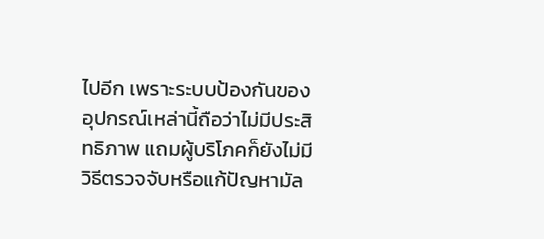ไปอีก เพราะระบบป้องกันของอุปกรณ์เหล่านี้ถือว่าไม่มีประสิทธิภาพ แถมผู้บริโภคก็ยังไม่มีวิธีตรวจจับหรือแก้ปัญหามัล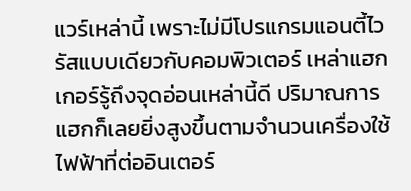แวร์เหล่านี้ เพราะไม่มีโปรแกรมแอนตี้ไวรัสแบบเดียวกับคอมพิวเตอร์ เหล่าแฮกเกอร์รู้ถึงจุดอ่อนเหล่านี้ดี ปริมาณการแฮกก็เลยยิ่งสูงขึ้นตามจำนวนเครื่องใช้ไฟฟ้าที่ต่ออินเตอร์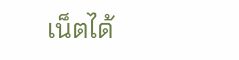เน็ตได้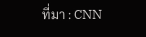ที่มา : CNN